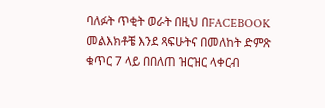ባለፉት ጥቂት ወራት በዚህ በFACEBOOK መልእክቶቼ እንደ ጻፍሁትና በመለከት ድምጽ
ቁጥር 7 ላይ በበለጠ ዝርዝር ላቀርብ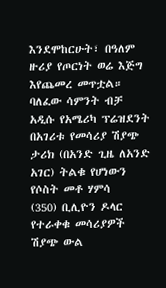እንደሞከርሁት፣ በዓለም ዙሪያ የጦርነት ወሬ እጅግ እየጨመረ መጥቷል። ባለፈው ሳምንት ብቻ
አዲሱ የአሜሪካ ፕሬዝደንት በአገሪቱ የመሳሪያ ሽያጭ ታሪክ (በአንድ ጊዜ ለአንድ አገር) ትልቁ የሆነውን የሶስት መቶ ሃምሳ
(350) ቢሊዮን ዶላር የተራቀቁ መሳሪያዎች ሽያጭ ውል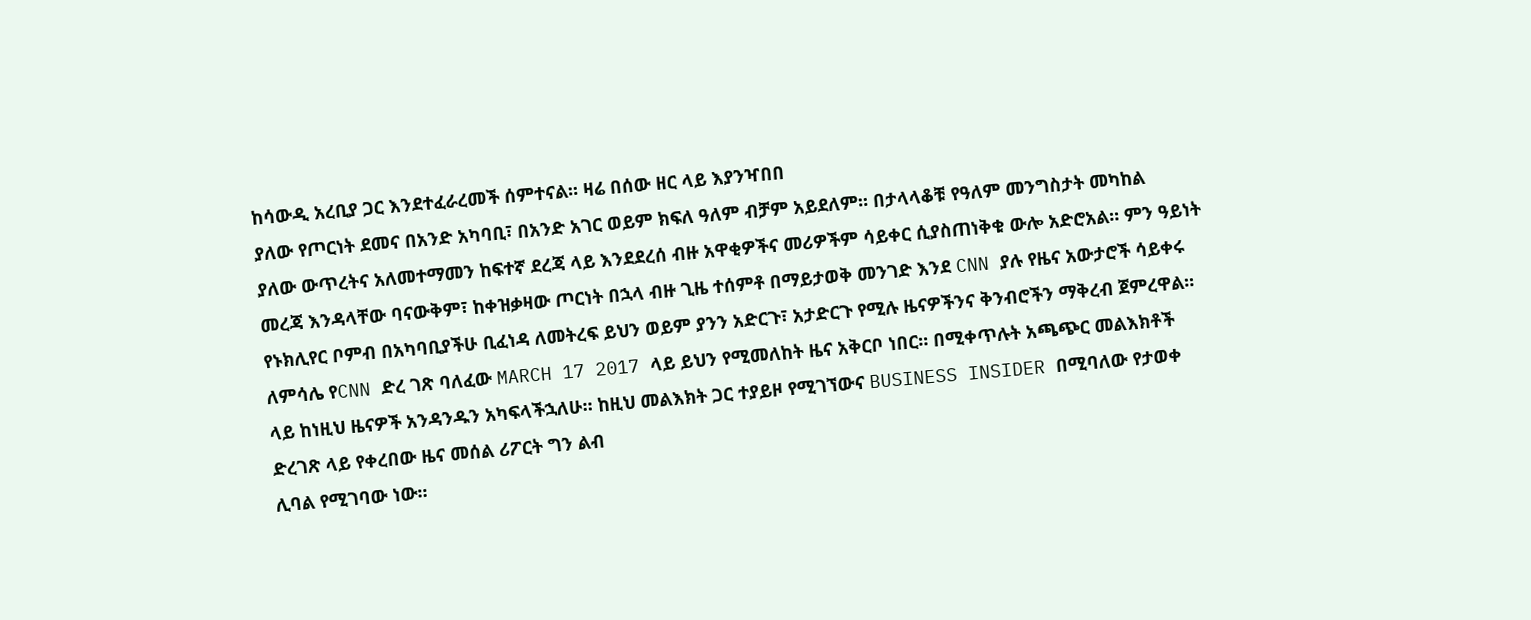ከሳውዲ አረቢያ ጋር እንደተፈራረመች ሰምተናል። ዛሬ በሰው ዘር ላይ እያንዣበበ
ያለው የጦርነት ደመና በአንድ አካባቢ፣ በአንድ አገር ወይም ክፍለ ዓለም ብቻም አይደለም። በታላላቆቹ የዓለም መንግስታት መካከል
ያለው ውጥረትና አለመተማመን ከፍተኛ ደረጃ ላይ እንደደረሰ ብዙ አዋቂዎችና መሪዎችም ሳይቀር ሲያስጠነቅቁ ውሎ አድሮአል። ምን ዓይነት
መረጃ እንዳላቸው ባናውቅም፣ ከቀዝቃዛው ጦርነት በኋላ ብዙ ጊዜ ተሰምቶ በማይታወቅ መንገድ እንደ CNN ያሉ የዜና አውታሮች ሳይቀሩ
የኑክሊየር ቦምብ በአካባቢያችሁ ቢፈነዳ ለመትረፍ ይህን ወይም ያንን አድርጉ፣ አታድርጉ የሚሉ ዜናዎችንና ቅንብሮችን ማቅረብ ጀምረዋል።
ለምሳሌ የCNN ድረ ገጽ ባለፈው MARCH 17 2017 ላይ ይህን የሚመለከት ዜና አቅርቦ ነበር። በሚቀጥሉት አጫጭር መልእክቶች
ላይ ከነዚህ ዜናዎች አንዳንዱን አካፍላችኋለሁ። ከዚህ መልእክት ጋር ተያይዞ የሚገኘውና BUSINESS INSIDER በሚባለው የታወቀ ድረገጽ ላይ የቀረበው ዜና መሰል ሪፖርት ግን ልብ
ሊባል የሚገባው ነው።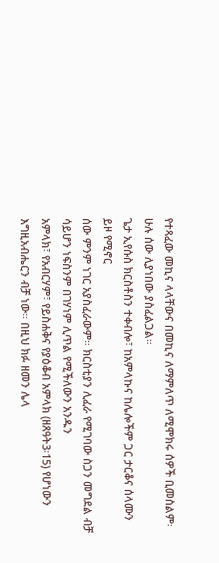የተጻፈው መኪና ላላቸውና በመኪና ለማምለጥ ለሚሞክሩ ሰዎች ቢመስልም፡ ሁሉ ሰው ሊያነበው ያስፈልጋል።
ጌታ ኢየሱስ ክርስቶስን ተቀብሎ፣ ከአምላኩና ከሌሎችም ጋር ታርቆና ሰላሙን ይዞ የሚኖር
ሰው ምንም ነገር አያስፈራውም። ክርስቲያን ሊፈራ የሚገባው ስጋን መግደል ብቻ ሳይሆን ነፍስንም በገሃነም ሊጥል የሚችለውን አንዱን
አምላክ፣ የአብርሃም፣ የይስሐቅና የያዕቆብ አምላክ (ዘጸዓት3፡15) የሆነውን እግዚአብሔርን ብቻ ነው። በዚህ ክፉ ዘመን ሌላ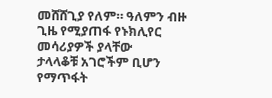መሸሸጊያ የለም። ዓለምን ብዙ ጊዜ የሚያጠፋ የኑክሊየር መሳሪያዎች ያላቸው
ታላላቆቹ አገሮችም ቢሆን የማጥፋት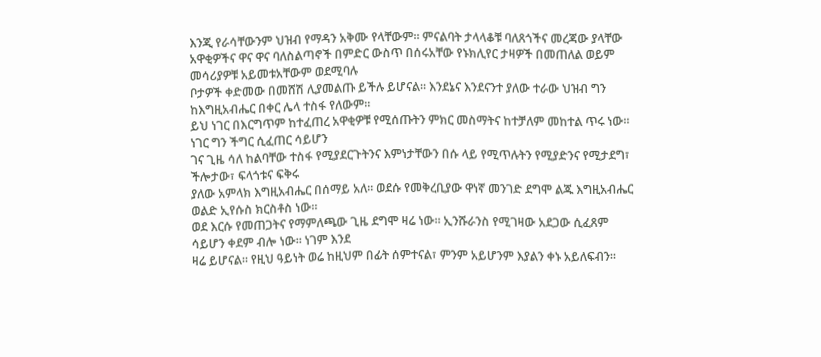እንጂ የራሳቸውንም ህዝብ የማዳን አቅሙ የላቸውም። ምናልባት ታላላቆቹ ባለጸጎችና መረጃው ያላቸው
አዋቂዎችና ዋና ዋና ባለስልጣኖች በምድር ውስጥ በሰሩአቸው የኑክሊየር ታዛዎች በመጠለል ወይም መሳሪያዎቹ አይመቱአቸውም ወደሚባሉ
ቦታዎች ቀድመው በመሸሽ ሊያመልጡ ይችሉ ይሆናል። እንደኔና እንደናንተ ያለው ተራው ህዝብ ግን ከእግዚአብሔር በቀር ሌላ ተስፋ የለውም።
ይህ ነገር በእርግጥም ከተፈጠረ አዋቂዎቹ የሚሰጡትን ምክር መስማትና ከተቻለም መከተል ጥሩ ነው። ነገር ግን ችግር ሲፈጠር ሳይሆን
ገና ጊዜ ሳለ ከልባቸው ተስፋ የሚያደርጉትንና እምነታቸውን በሱ ላይ የሚጥሉትን የሚያድንና የሚታደግ፣ ችሎታው፣ ፍላጎቱና ፍቅሩ
ያለው አምላክ እግዚአብሔር በሰማይ አለ። ወደሱ የመቅረቢያው ዋነኛ መንገድ ደግሞ ልጁ እግዚአብሔር ወልድ ኢየሱስ ክርስቶስ ነው።
ወደ እርሱ የመጠጋትና የማምለጫው ጊዜ ደግሞ ዛሬ ነው። ኢንሹራንስ የሚገዛው አደጋው ሲፈጸም ሳይሆን ቀደም ብሎ ነው። ነገም እንደ
ዛሬ ይሆናል። የዚህ ዓይነት ወሬ ከዚህም በፊት ሰምተናል፣ ምንም አይሆንም እያልን ቀኑ አይለፍብን።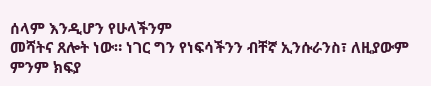ሰላም እንዲሆን የሁላችንም
መሻትና ጸሎት ነው። ነገር ግን የነፍሳችንን ብቸኛ ኢንሱራንስ፣ ለዚያውም ምንም ክፍያ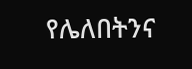የሌለበትንና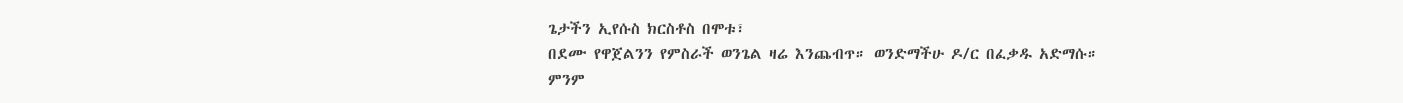ጌታችን ኢየሱስ ክርስቶስ በሞቱ፣
በደሙ የዋጀልንን የምስራች ወንጌል ዛሬ እንጨብጥ። ወንድማችሁ ዶ/ር በፈቃዱ አድማሱ።
ምንም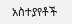አስተያየቶች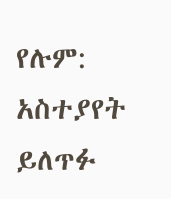የሉም:
አስተያየት ይለጥፉ